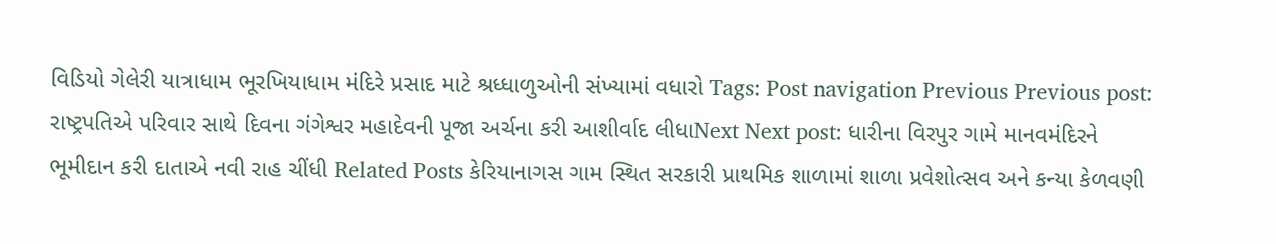વિડિયો ગેલેરી યાત્રાધામ ભૂરખિયાધામ મંદિરે પ્રસાદ માટે શ્રધ્ધાળુઓની સંખ્યામાં વધારો Tags: Post navigation Previous Previous post: રાષ્ટ્રપતિએ પરિવાર સાથે દિવના ગંગેશ્વર મહાદેવની પૂજા અર્ચના કરી આશીર્વાદ લીધાNext Next post: ધારીના વિરપુર ગામે માનવમંદિરને ભૂમીદાન કરી દાતાએ નવી રાહ ચીંધી Related Posts કેરિયાનાગસ ગામ સ્થિત સરકારી પ્રાથમિક શાળામાં શાળા પ્રવેશોત્સવ અને કન્યા કેળવણી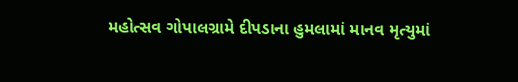મહોત્સવ ગોપાલગ્રામે દીપડાના હુમલામાં માનવ મૃત્યુમાં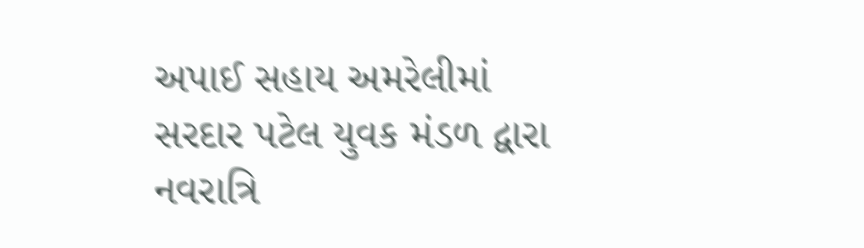અપાઈ સહાય અમરેલીમાં સરદાર પટેલ યુવક મંડળ દ્વારા નવરાત્રિ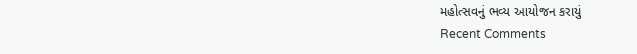મહોત્સવનું ભવ્ય આયોજન કરાયું
Recent Comments